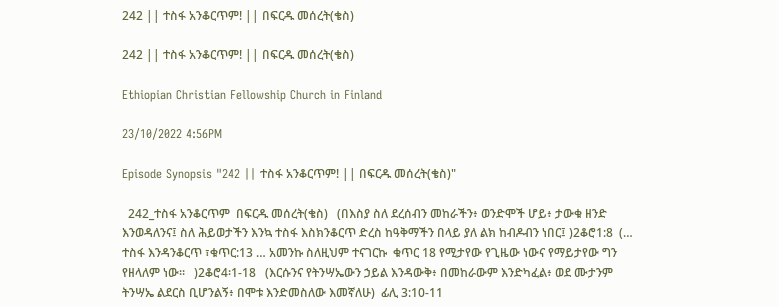242 || ተስፋ አንቆርጥም! || በፍርዱ መሰረት(ቄስ)

242 || ተስፋ አንቆርጥም! || በፍርዱ መሰረት(ቄስ)

Ethiopian Christian Fellowship Church in Finland

23/10/2022 4:56PM

Episode Synopsis "242 || ተስፋ አንቆርጥም! || በፍርዱ መሰረት(ቄስ)"

  242_ተስፋ አንቆርጥም  በፍርዱ መሰረት(ቄስ)   (በእስያ ስለ ደረሰብን መከራችን፥ ወንድሞች ሆይ፥ ታውቁ ዘንድ እንወዳለንና፤ ስለ ሕይወታችን እንኳ ተስፋ እስክንቆርጥ ድረስ ከዓቅማችን በላይ ያለ ልክ ከብዶብን ነበር፤ )2ቆሮ1:8  (… ተስፋ እንዳንቆርጥ ፣ቁጥር:13 … አመንኩ ስለዚህም ተናገርኩ  ቁጥር 18 የሚታየው የጊዜው ነውና የማይታየው ግን የዘላለም ነው።   )2ቆሮ4፡1-18   (እርሱንና የትንሣኤውን ኃይል እንዳውቅ፥ በመከራውም እንድካፈል፥ ወደ ሙታንም ትንሣኤ ልደርስ ቢሆንልኝ፥ በሞቱ እንድመስለው እመኛለሁ)  ፊሊ 3:10-11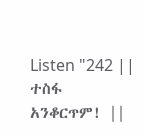Listen "242 || ተስፋ አንቆርጥም! ||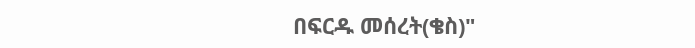በፍርዱ መሰረት(ቄስ)"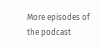More episodes of the podcast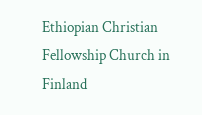Ethiopian Christian Fellowship Church in Finland